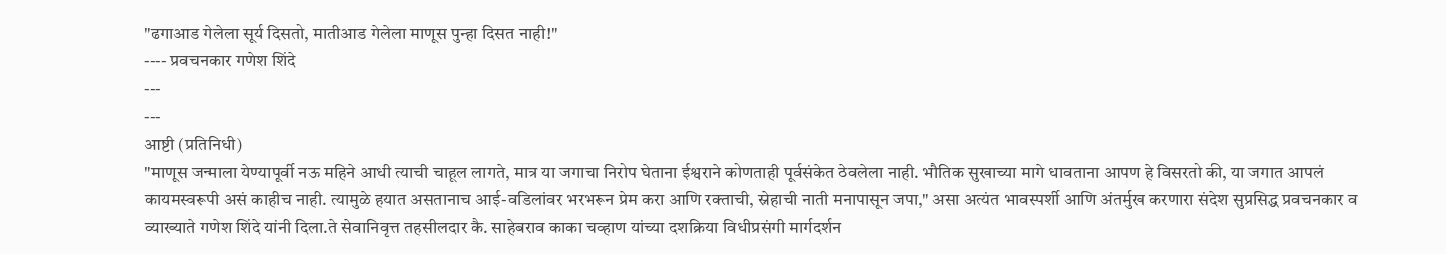"ढगाआड गेलेला सूर्य दिसतो, मातीआड गेलेला माणूस पुन्हा दिसत नाही!"
---- प्रवचनकार गणेश शिंदे
---
---
आष्टी (प्रतिनिधी)
"माणूस जन्माला येण्यापूर्वी नऊ महिने आधी त्याची चाहूल लागते, मात्र या जगाचा निरोप घेताना ईश्वराने कोणताही पूर्वसंकेत ठेवलेला नाही. भौतिक सुखाच्या मागे धावताना आपण हे विसरतो की, या जगात आपलं कायमस्वरूपी असं काहीच नाही. त्यामुळे हयात असतानाच आई-वडिलांवर भरभरून प्रेम करा आणि रक्ताची, स्नेहाची नाती मनापासून जपा," असा अत्यंत भावस्पर्शी आणि अंतर्मुख करणारा संदेश सुप्रसिद्ध प्रवचनकार व व्याख्याते गणेश शिंदे यांनी दिला.ते सेवानिवृत्त तहसीलदार कै. साहेबराव काका चव्हाण यांच्या दशक्रिया विधीप्रसंगी मार्गदर्शन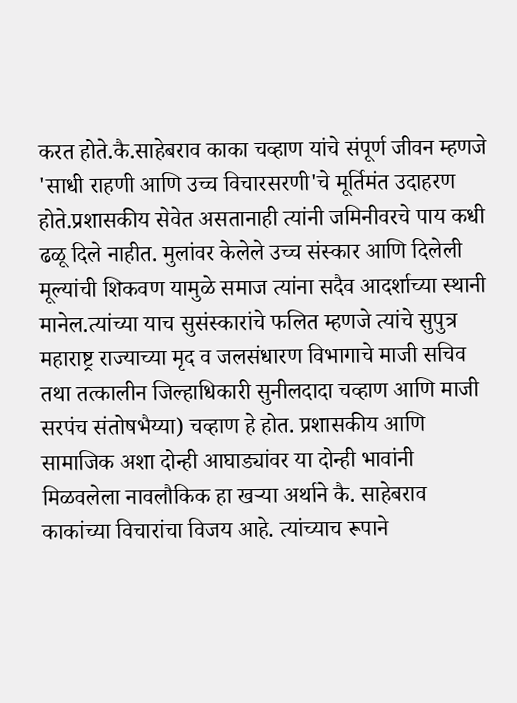करत होते.कै.साहेबराव काका चव्हाण यांचे संपूर्ण जीवन म्हणजे 'साधी राहणी आणि उच्च विचारसरणी'चे मूर्तिमंत उदाहरण होते.प्रशासकीय सेवेत असतानाही त्यांनी जमिनीवरचे पाय कधी ढळू दिले नाहीत. मुलांवर केलेले उच्च संस्कार आणि दिलेली मूल्यांची शिकवण यामुळे समाज त्यांना सदैव आदर्शाच्या स्थानी मानेल.त्यांच्या याच सुसंस्कारांचे फलित म्हणजे त्यांचे सुपुत्र महाराष्ट्र राज्याच्या मृद व जलसंधारण विभागाचे माजी सचिव तथा तत्कालीन जिल्हाधिकारी सुनीलदादा चव्हाण आणि माजी सरपंच संतोषभैय्या) चव्हाण हे होत. प्रशासकीय आणि सामाजिक अशा दोन्ही आघाड्यांवर या दोन्ही भावांनी मिळवलेला नावलौकिक हा खऱ्या अर्थाने कै. साहेबराव काकांच्या विचारांचा विजय आहे. त्यांच्याच रूपाने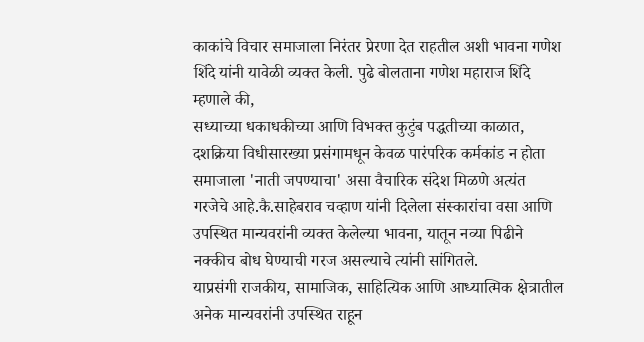काकांचे विचार समाजाला निरंतर प्रेरणा देत राहतील अशी भावना गणेश शिंदे यांनी यावेळी व्यक्त केली. पुढे बोलताना गणेश महाराज शिंदे म्हणाले की,
सध्याच्या धकाधकीच्या आणि विभक्त कुटुंब पद्धतीच्या काळात, दशक्रिया विधीसारख्या प्रसंगामधून केवळ पारंपरिक कर्मकांड न होता समाजाला 'नाती जपण्याचा' असा वैचारिक संदेश मिळणे अत्यंत गरजेचे आहे.कै.साहेबराव चव्हाण यांनी दिलेला संस्कारांचा वसा आणि उपस्थित मान्यवरांनी व्यक्त केलेल्या भावना, यातून नव्या पिढीने नक्कीच बोध घेण्याची गरज असल्याचे त्यांनी सांगितले.
याप्रसंगी राजकीय, सामाजिक, साहित्यिक आणि आध्यात्मिक क्षेत्रातील अनेक मान्यवरांनी उपस्थित राहून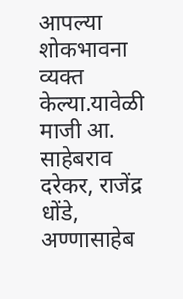आपल्या शोकभावना व्यक्त केल्या.यावेळी माजी आ. साहेबराव दरेकर, राजेंद्र धोंडे, अण्णासाहेब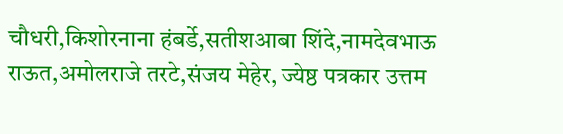चौधरी,किशोरनाना हंबर्डे,सतीशआबा शिंदे,नामदेवभाऊ राऊत,अमोलराजे तरटे,संजय मेहेर, ज्येष्ठ पत्रकार उत्तम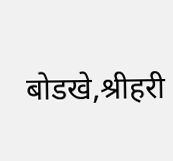बोडखे,श्रीहरी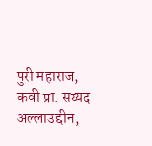पुरी महाराज, कवी प्रा. सय्यद अल्लाउद्दीन,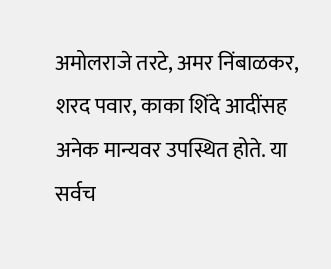अमोलराजे तरटे, अमर निंबाळकर, शरद पवार, काका शिंदे आदींसह अनेक मान्यवर उपस्थित होते. या सर्वच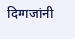दिग्गजांनी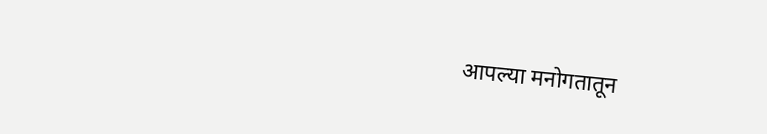आपल्या मनोगतातून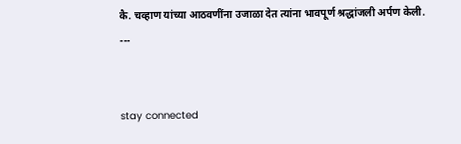कै. चव्हाण यांच्या आठवणींना उजाळा देत त्यांना भावपूर्ण श्रद्धांजली अर्पण केली.
---


stay connected